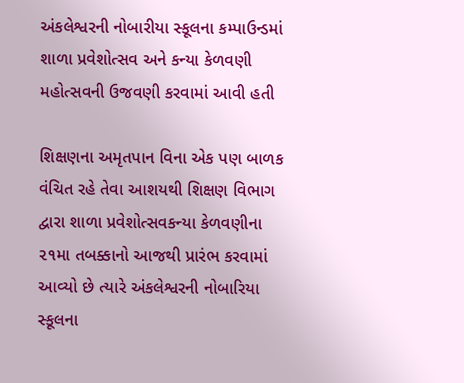અંકલેશ્વરની નોબારીયા સ્કૂલના કમ્પાઉન્ડમાં શાળા પ્રવેશોત્સવ અને કન્યા કેળવણી મહોત્સવની ઉજવણી કરવામાં આવી હતી

શિક્ષણના અમૃતપાન વિના એક પણ બાળક વંચિત રહે તેવા આશયથી શિક્ષણ વિભાગ દ્વારા શાળા પ્રવેશોત્સવકન્યા કેળવણીના ૨૧મા તબક્કાનો આજથી પ્રારંભ કરવામાં આવ્યો છે ત્યારે અંકલેશ્વરની નોબારિયા સ્કૂલના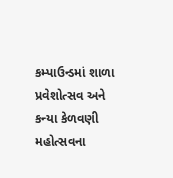કમ્પાઉન્ડમાં શાળા પ્રવેશોત્સવ અને કન્યા કેળવણી મહોત્સવના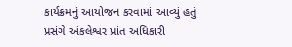કાર્યક્રમનું આયોજન કરવામાં આવ્યું હતું પ્રસંગે અંકલેશ્વર પ્રાંત અધિકારી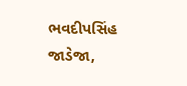ભવદીપસિંહ જાડેજા,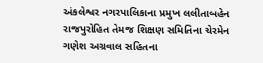અંકલેશ્વર નગરપાલિકાના પ્રમુખ લલીતાબહેન રાજપુરોહિત તેમજ શિક્ષણ સમિતિના ચેરમેન ગણેશ અગ્રવાલ સહિતના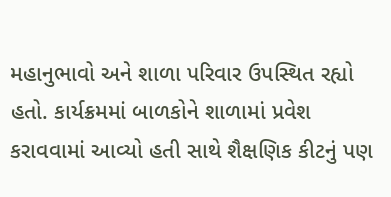મહાનુભાવો અને શાળા પરિવાર ઉપસ્થિત રહ્યો હતો. કાર્યક્રમમાં બાળકોને શાળામાં પ્રવેશ કરાવવામાં આવ્યો હતી સાથે શૈક્ષણિક કીટનું પણ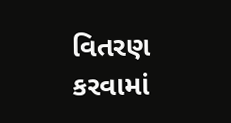વિતરણ કરવામાં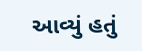આવ્યું હતું